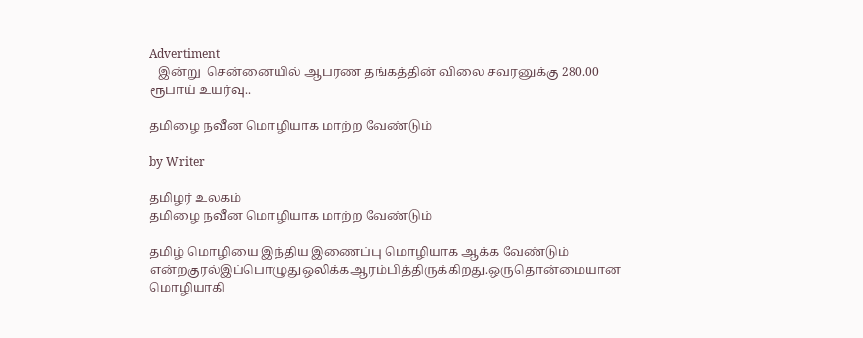Advertiment
   இன்று  சென்னையில் ஆபரண தங்கத்தின் விலை சவரனுக்கு 280.00 ரூபாய் உயர்வு..

தமிழை நவீன மொழியாக மாற்ற வேண்டும்

by Writer

தமிழர் உலகம்
தமிழை நவீன மொழியாக மாற்ற வேண்டும்

தமிழ் மொழியை இந்திய இணைப்பு மொழியாக ஆக்க வேண்டும் என்றகுரல்இப்பொழுதுஒலிக்கஆரம்பித்திருக்கிறது.ஒருதொன்மையான மொழியாகி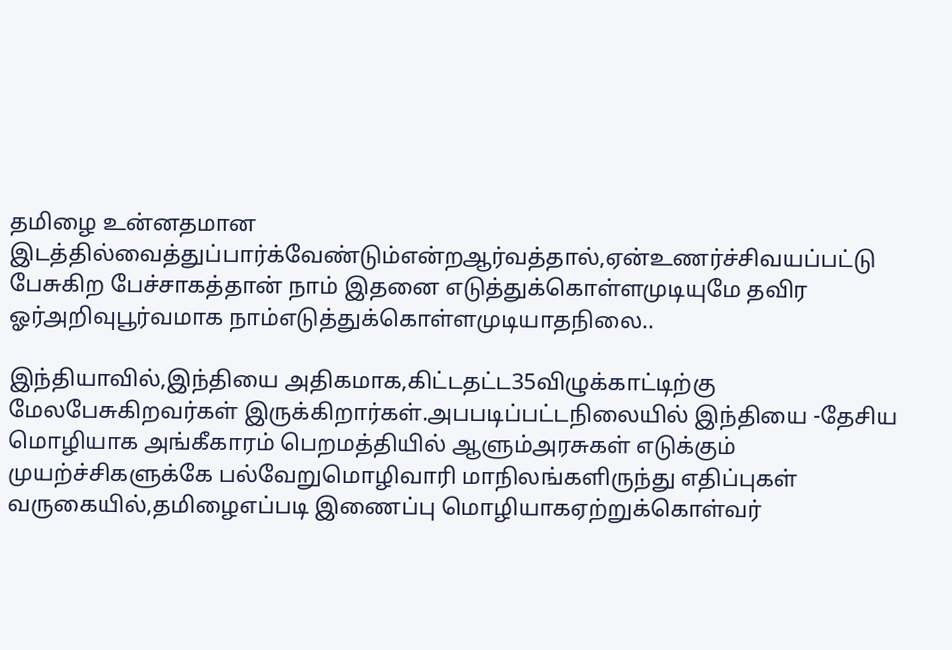தமிழை உன்னதமான இடத்தில்வைத்துப்பார்க்வேண்டும்என்றஆர்வத்தால்,ஏன்உணர்ச்சிவயப்பட்டு பேசுகிற பேச்சாகத்தான் நாம் இதனை எடுத்துக்கொள்ளமுடியுமே தவிர ஓர்அறிவுபூர்வமாக நாம்எடுத்துக்கொள்ளமுடியாதநிலை..

இந்தியாவில்,இந்தியை அதிகமாக,கிட்டதட்ட35விழுக்காட்டிற்கு மேலபேசுகிறவர்கள் இருக்கிறார்கள்.அபபடிப்பட்டநிலையில் இந்தியை -தேசிய மொழியாக அங்கீகாரம் பெறமத்தியில் ஆளும்அரசுகள் எடுக்கும் முயற்ச்சிகளுக்கே பல்வேறுமொழிவாரி மாநிலங்களிருந்து எதிப்புகள் வருகையில்,தமிழைஎப்படி இணைப்பு மொழியாகஏற்றுக்கொள்வர்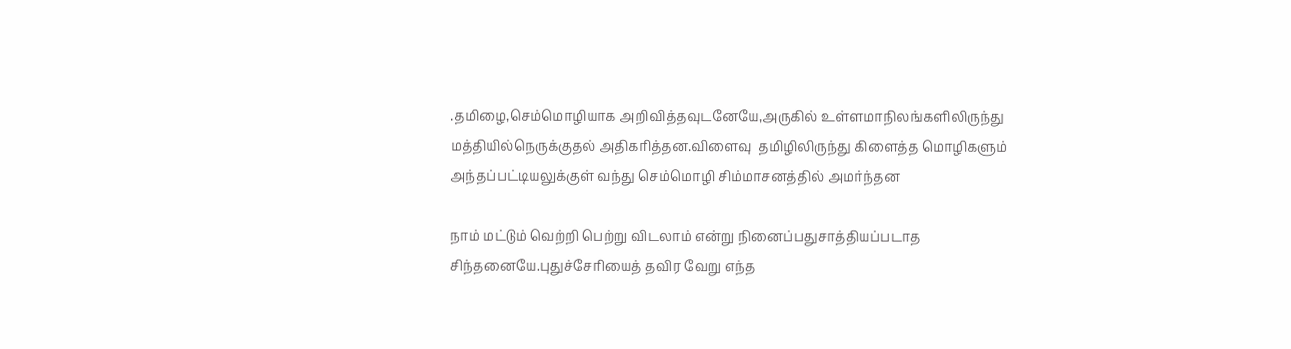.தமிழை,செம்மொழியாக அறிவித்தவுடனேயே,அருகில் உள்ளமாநிலங்களிலிருந்து மத்தியில்நெருக்குதல் அதிகரித்தன.விளைவு  தமிழிலிருந்து கிளைத்த மொழிகளும் அந்தப்பட்டியலுக்குள் வந்து செம்மொழி சிம்மாசனத்தில் அமர்ந்தன

நாம் மட்டும் வெற்றி பெற்று விடலாம் என்று நினைப்பதுசாத்தியப்படாத சிந்தனையே.புதுச்சேரியைத் தவிர வேறு எந்த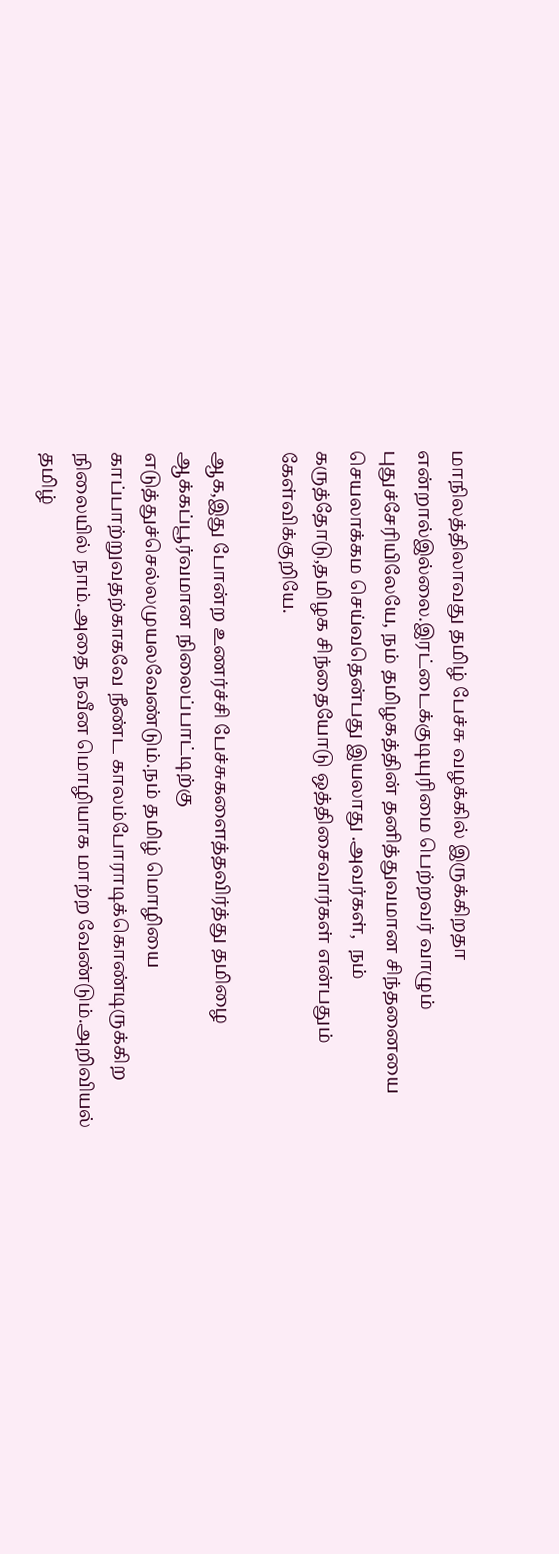மாநிலத்திலாவது தமிழ் பேச்சு வழக்கில் இருக்கிறதா என்றால்இல்லை.இரட்டைக்குடியுரிமை பெற்றவர் வாழும் புதுச்சேரியிலேயே, நம் தமிழகத்தின் தனித்துவமான சிந்தனையை செயலாக்கம செய்வதென்பது இயலாது .அவர்கள்,  நம் கருத்தோடு,தமிழக சிந்தையோடு ஒத்திசைவார்கள் என்பதும் கேள்விக்குறியே.

ஆக,இது போன்ற உணர்ச்சி பேச்சுகளைத்தவிர்த்து தமிழை ஆக்கப்பூர்வமான நிலைப்பாட்டிற்கு எடுத்துச்செல்லமுயலவேண்டும்.நம் தமிழ் மொழியை காப்பாற்றுவதற்காகவே நீண்ட காலம்போராடிக்கொண்டிருக்கிற நிலையில் நாம்.அதை நவீன மொழியாக மாற்ற வேண்டும்.அறிவியல் தமிழ்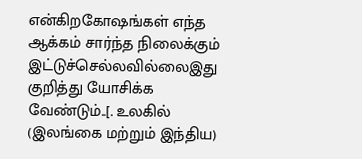என்கிறகோஷங்கள் எந்த ஆக்கம் சார்ந்த நிலைக்கும் இட்டுச்செல்லவில்லைஇது குறித்து யோசிக்க வேண்டும்..[. உலகில் (இலங்கை மற்றும் இந்திய)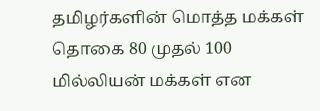தமிழர்களின் மொத்த மக்கள் தொகை 80 முதல் 100 மில்லியன் மக்கள் என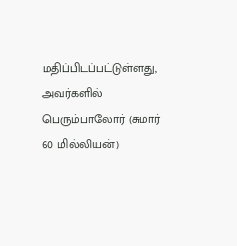மதிப்பிடப்பட்டுள்ளது, அவர்களில் பெரும்பாலோர் (சுமார் 60 மில்லியன்)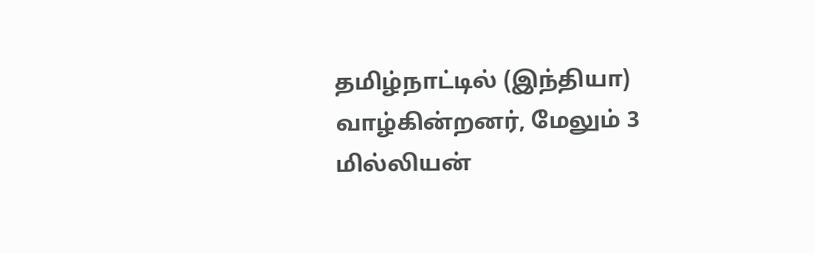தமிழ்நாட்டில் (இந்தியா) வாழ்கின்றனர், மேலும் 3 மில்லியன்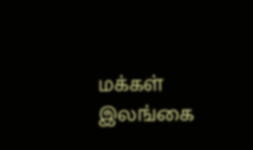மக்கள் இலங்கை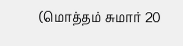(மொத்தம் சுமார் 20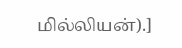மில்லியன்).]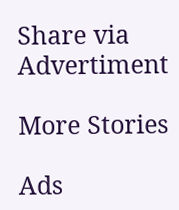Share via
Advertiment

More Stories

Ads